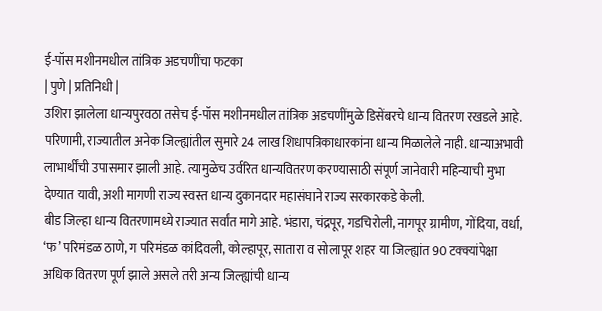ई-पॉस मशीनमधील तांत्रिक अडचणींचा फटका
| पुणे | प्रतिनिधी |
उशिरा झालेला धान्यपुरवठा तसेच ई-पॉस मशीनमधील तांत्रिक अडचणींमुळे डिसेंबरचे धान्य वितरण रखडले आहे. परिणामी, राज्यातील अनेक जिल्ह्यांतील सुमारे 24 लाख शिधापत्रिकाधारकांना धान्य मिळालेले नाही. धान्याअभावी लाभार्थींची उपासमार झाली आहे. त्यामुळेच उर्वरित धान्यवितरण करण्यासाठी संपूर्ण जानेवारी महिन्याची मुभा देण्यात यावी, अशी मागणी राज्य स्वस्त धान्य दुकानदार महासंघाने राज्य सरकारकडे केली.
बीड जिल्हा धान्य वितरणामध्ये राज्यात सर्वांत मागे आहे. भंडारा, चंद्रपूर, गडचिरोली, नागपूर ग्रामीण, गोंदिया, वर्धा, ‘फ’ परिमंडळ ठाणे, ग परिमंडळ कांदिवली, कोल्हापूर, सातारा व सोलापूर शहर या जिल्ह्यांत 90 टक्क्यांपेक्षा अधिक वितरण पूर्ण झाले असले तरी अन्य जिल्ह्यांची धान्य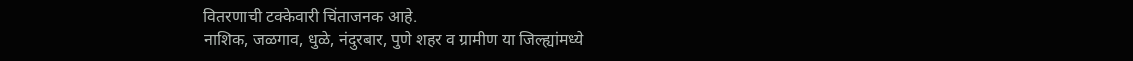वितरणाची टक्केवारी चिंताजनक आहे.
नाशिक, जळगाव, धुळे, नंदुरबार, पुणे शहर व ग्रामीण या जिल्ह्यांमध्ये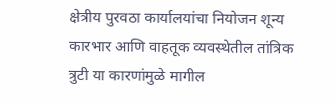क्षेत्रीय पुरवठा कार्यालयांचा नियोजन शून्य कारभार आणि वाहतूक व्यवस्थेतील तांत्रिक त्रुटी या कारणांमुळे मागील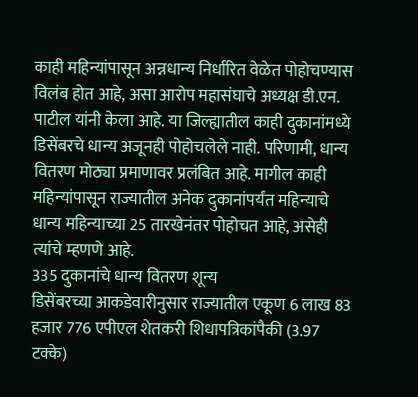काही महिन्यांपासून अन्नधान्य निर्धारित वेळेत पोहोचण्यास विलंब होत आहे, असा आरोप महासंघाचे अध्यक्ष डी.एन. पाटील यांनी केला आहे. या जिल्ह्यातील काही दुकानांमध्ये डिसेंबरचे धान्य अजूनही पोहोचलेले नाही. परिणामी, धान्य वितरण मोठ्या प्रमाणावर प्रलंबित आहे. मागील काही महिन्यांपासून राज्यातील अनेक दुकानांपर्यंत महिन्याचे धान्य महिन्याच्या 25 तारखेनंतर पोहोचत आहे, असेही त्यांचे म्हणणे आहे.
335 दुकानांचे धान्य वितरण शून्य
डिसेंबरच्या आकडेवारीनुसार राज्यातील एकूण 6 लाख 83 हजार 776 एपीएल शेतकरी शिधापत्रिकांपैकी (3.97 टक्के)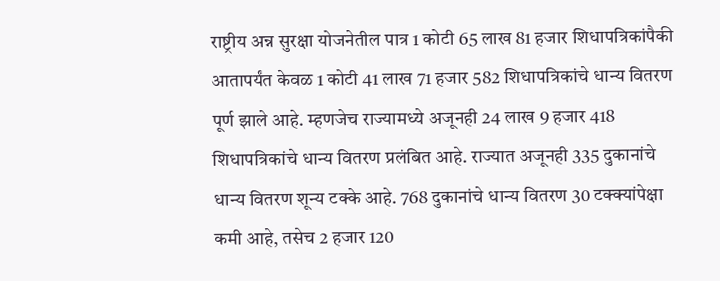राष्ट्रीय अन्न सुरक्षा योजनेतील पात्र 1 कोटी 65 लाख 81 हजार शिधापत्रिकांपैकी आतापर्यंत केवळ 1 कोटी 41 लाख 71 हजार 582 शिधापत्रिकांचे धान्य वितरण पूर्ण झाले आहे. म्हणजेच राज्यामध्ये अजूनही 24 लाख 9 हजार 418 शिधापत्रिकांचे धान्य वितरण प्रलंबित आहे. राज्यात अजूनही 335 दुकानांचे धान्य वितरण शून्य टक्के आहे. 768 दुकानांचे धान्य वितरण 30 टक्क्यांपेक्षा कमी आहे, तसेच 2 हजार 120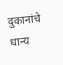दुकानांचे धान्य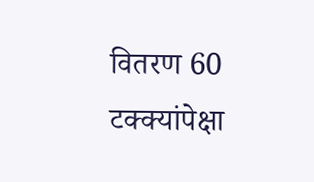वितरण 60 टक्क्यांपेक्षा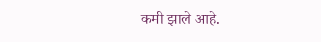कमी झाले आहे.